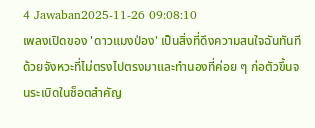4 Jawaban2025-11-26 09:08:10
เพลงเปิดของ 'ดาวแมงป่อง' เป็นสิ่งที่ดึงความสนใจฉันทันทีด้วยจังหวะที่ไม่ตรงไปตรงมาและทำนองที่ค่อย ๆ ก่อตัวขึ้นจนระเบิดในช็อตสำคัญ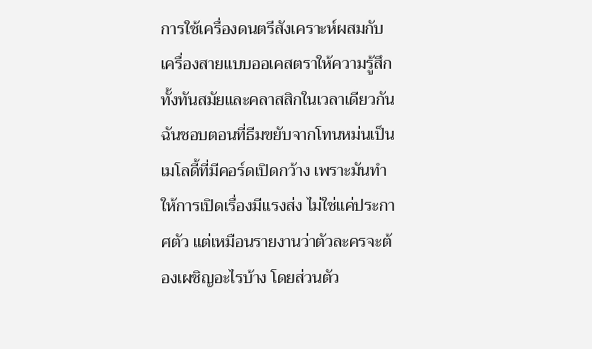การใช้เครื่องดนตรีสังเคราะห์ผสมกับเครื่องสายแบบออเคสตราให้ความรู้สึกทั้งทันสมัยและคลาสสิกในเวลาเดียวกัน ฉันชอบตอนที่ธีมขยับจากโทนหม่นเป็นเมโลดี้ที่มีคอร์ดเปิดกว้าง เพราะมันทำให้การเปิดเรื่องมีแรงส่ง ไม่ใช่แค่ประกาศตัว แต่เหมือนรายงานว่าตัวละครจะต้องเผชิญอะไรบ้าง โดยส่วนตัว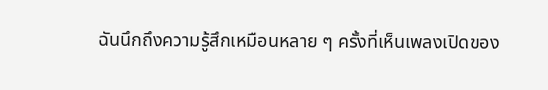ฉันนึกถึงความรู้สึกเหมือนหลาย ๆ ครั้งที่เห็นเพลงเปิดของ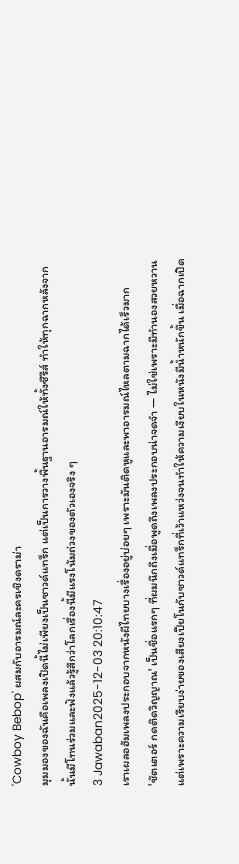'Cowboy Bebop' ผสมกับอารมณ์ละครเชิงดราม่า
มุมมองของฉันคือเพลงเปิดนี้ไม่เพียงเป็นซาวด์แทร็ก แต่เป็นการวางพื้นฐานอารมณ์ให้ทั้งซีรีส์ ทำให้ทุกฉากหลังจากนั้นมีโทนร่วมและฟังแล้วรู้สึกว่าโลกเรื่องนี้มีแรงโน้มถ่วงของตัวเองจริง ๆ
3 Jawaban2025-12-03 20:10:47
เราเผลอฮัมเพลงประกอบจากหนังผีไทยบางเรื่องอยู่บ่อยๆ เพราะมันติดหูและพาอารมณ์ไหลตามฉากได้เร็วมาก
'ชัตเตอร์ กดติดวิญญาณ' เป็นชื่อแรกๆ ที่ผมนึกถึงเมื่อพูดถึงเพลงประกอบน่าจดจำ — ไม่ใช่เพราะมีทำนองสวยหวาน แต่เพราะความเรียบง่ายของเสียงเปียโนกับซาวด์แทร็กที่เว้าแหว่งจนทำให้ความเงียบในหนังมีน้ำหนักขึ้น เมื่อฉากเปิด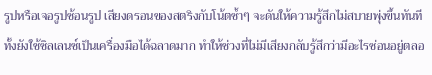รูปหรือเจอรูปซ้อนรูป เสียงดรอนของสตริงกับโน้ตซ้ำๆ จะดันให้ความรู้สึกไม่สบายพุ่งขึ้นทันที ทั้งยังใช้ซิลเลนซ์เป็นเครื่องมือได้ฉลาดมาก ทำให้ช่วงที่ไม่มีเสียงกลับรู้สึกว่ามีอะไรซ่อนอยู่ตลอ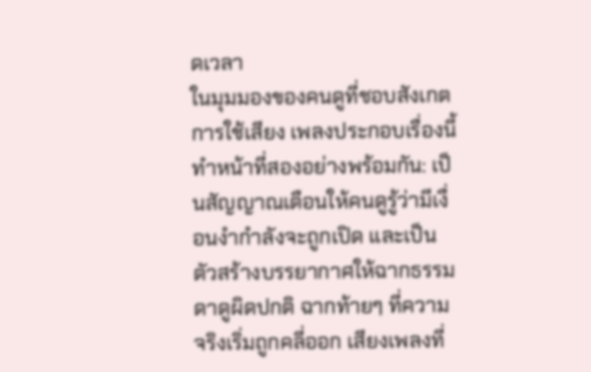ดเวลา
ในมุมมองของคนดูที่ชอบสังเกตการใช้เสียง เพลงประกอบเรื่องนี้ทำหน้าที่สองอย่างพร้อมกัน: เป็นสัญญาณเตือนให้คนดูรู้ว่ามีเงื่อนงำกำลังจะถูกเปิด และเป็นตัวสร้างบรรยากาศให้ฉากธรรมดาดูผิดปกติ ฉากท้ายๆ ที่ความจริงเริ่มถูกคลี่ออก เสียงเพลงที่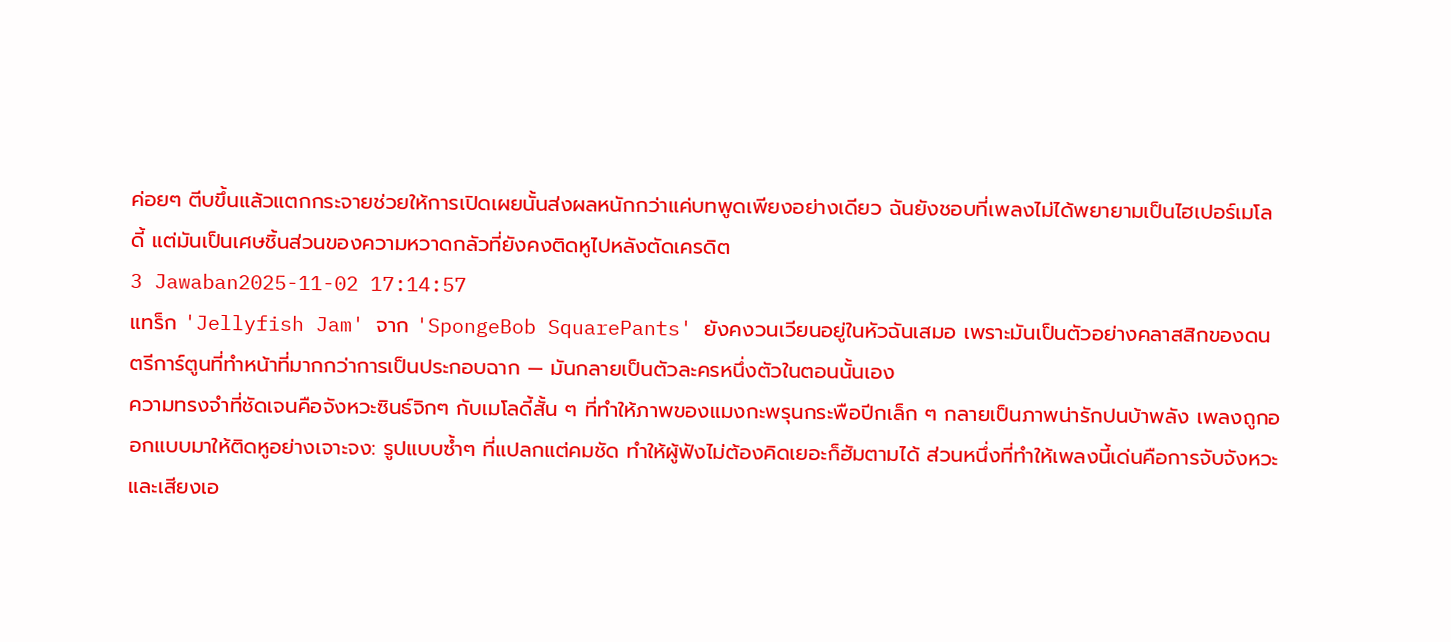ค่อยๆ ตีบขึ้นแล้วแตกกระจายช่วยให้การเปิดเผยนั้นส่งผลหนักกว่าแค่บทพูดเพียงอย่างเดียว ฉันยังชอบที่เพลงไม่ได้พยายามเป็นไฮเปอร์เมโลดี้ แต่มันเป็นเศษชิ้นส่วนของความหวาดกลัวที่ยังคงติดหูไปหลังตัดเครดิต
3 Jawaban2025-11-02 17:14:57
แทร็ก 'Jellyfish Jam' จาก 'SpongeBob SquarePants' ยังคงวนเวียนอยู่ในหัวฉันเสมอ เพราะมันเป็นตัวอย่างคลาสสิกของดนตรีการ์ตูนที่ทำหน้าที่มากกว่าการเป็นประกอบฉาก — มันกลายเป็นตัวละครหนึ่งตัวในตอนนั้นเอง
ความทรงจำที่ชัดเจนคือจังหวะซินธ์จิกๆ กับเมโลดี้สั้น ๆ ที่ทำให้ภาพของแมงกะพรุนกระพือปีกเล็ก ๆ กลายเป็นภาพน่ารักปนบ้าพลัง เพลงถูกออกแบบมาให้ติดหูอย่างเจาะจง: รูปแบบซ้ำๆ ที่แปลกแต่คมชัด ทำให้ผู้ฟังไม่ต้องคิดเยอะก็ฮัมตามได้ ส่วนหนึ่งที่ทำให้เพลงนี้เด่นคือการจับจังหวะและเสียงเอ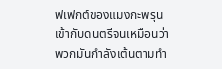ฟเฟกต์ของแมงกะพรุนเข้ากับดนตรีจนเหมือนว่าพวกมันกำลังเต้นตามทำ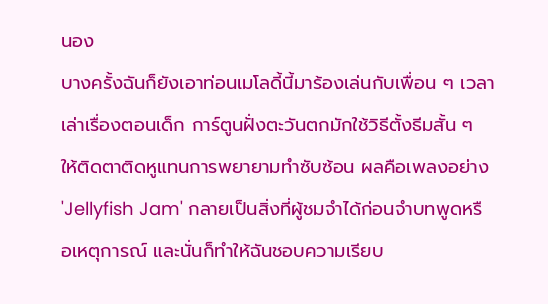นอง
บางครั้งฉันก็ยังเอาท่อนเมโลดี้นี้มาร้องเล่นกับเพื่อน ๆ เวลาเล่าเรื่องตอนเด็ก การ์ตูนฝั่งตะวันตกมักใช้วิธีตั้งธีมสั้น ๆ ให้ติดตาติดหูแทนการพยายามทำซับซ้อน ผลคือเพลงอย่าง 'Jellyfish Jam' กลายเป็นสิ่งที่ผู้ชมจำได้ก่อนจำบทพูดหรือเหตุการณ์ และนั่นก็ทำให้ฉันชอบความเรียบ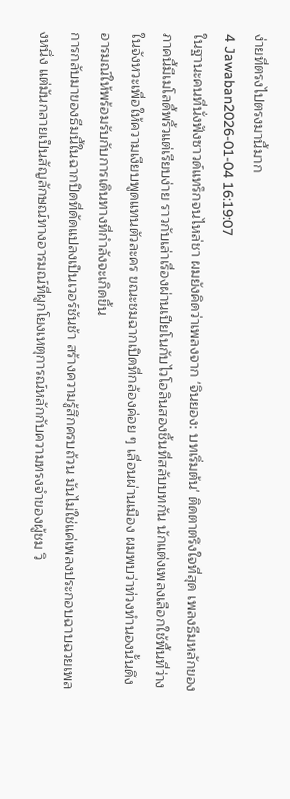ง่ายที่ตรงไปตรงมานี้มาก
4 Jawaban2026-01-04 16:19:07
ในฐานะคนที่นั่งฟังซาวด์แทร็กจนไหล่ชา ผมยังคิดว่าเพลงจาก 'จินยอง: บทเริ่มต้น' ติดตาตรึงใจที่สุด เพลงธีมหลักของภาคนี้มีเมโลดี้พริ้วแต่เรียบง่าย ราวกับเล่าเรื่องผ่านเปียโนกับไวโอลินสองชิ้นที่สลับบทกัน นักแต่งเพลงเลือกใช้พื้นที่ว่างในจังหวะเพื่อให้ความเงียบพูดแทนตัวละคร ขณะชมฉากเปิดที่กล้องค่อย ๆ เลื่อนผ่านเมือง ผมพบว่าท่วงทำนองนั้นดึงอารมณ์ให้พร้อมรับกับการเดินทางที่กำลังจะเกิดขึ้น
การกลับมาของธีมนี้ในฉากปิดที่ดัดแปลงเป็นเวอร์ชันช้า สร้างความรู้สึกครบถ้วน มันไม่ใช่แค่เพลงประกอบฉาบฉวยเพลงหนึ่ง แต่มันกลายเป็นสัญลักษณ์ทางอารมณ์ที่ผูกโยงเหตุการณ์หลักกับความทรงจำของผู้ชม วิ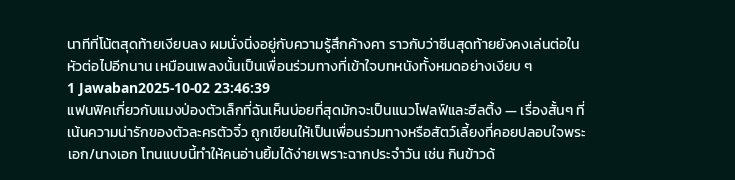นาทีที่โน้ตสุดท้ายเงียบลง ผมนั่งนิ่งอยู่กับความรู้สึกค้างคา ราวกับว่าซีนสุดท้ายยังคงเล่นต่อในหัวต่อไปอีกนาน เหมือนเพลงนั้นเป็นเพื่อนร่วมทางที่เข้าใจบทหนังทั้งหมดอย่างเงียบ ๆ
1 Jawaban2025-10-02 23:46:39
แฟนฟิคเกี่ยวกับแมงป่องตัวเล็กที่ฉันเห็นบ่อยที่สุดมักจะเป็นแนวโฟลฟ์และฮีลติ้ง — เรื่องสั้นๆ ที่เน้นความน่ารักของตัวละครตัวจิ๋ว ถูกเขียนให้เป็นเพื่อนร่วมทางหรือสัตว์เลี้ยงที่คอยปลอบใจพระเอก/นางเอก โทนแบบนี้ทำให้คนอ่านยิ้มได้ง่ายเพราะฉากประจำวัน เช่น กินข้าวด้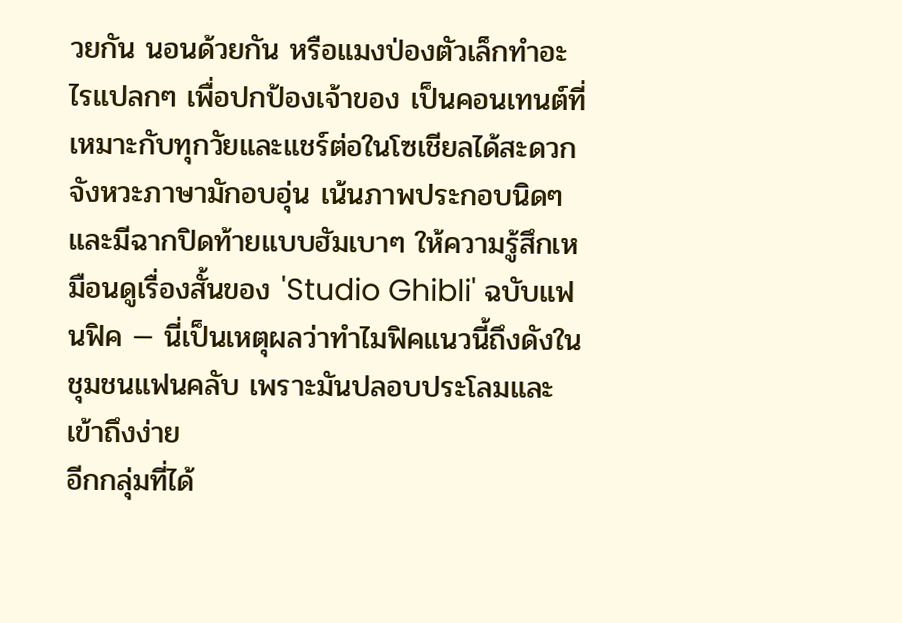วยกัน นอนด้วยกัน หรือแมงป่องตัวเล็กทำอะไรแปลกๆ เพื่อปกป้องเจ้าของ เป็นคอนเทนต์ที่เหมาะกับทุกวัยและแชร์ต่อในโซเชียลได้สะดวก จังหวะภาษามักอบอุ่น เน้นภาพประกอบนิดๆ และมีฉากปิดท้ายแบบฮัมเบาๆ ให้ความรู้สึกเหมือนดูเรื่องสั้นของ 'Studio Ghibli' ฉบับแฟนฟิค — นี่เป็นเหตุผลว่าทำไมฟิคแนวนี้ถึงดังในชุมชนแฟนคลับ เพราะมันปลอบประโลมและเข้าถึงง่าย
อีกกลุ่มที่ได้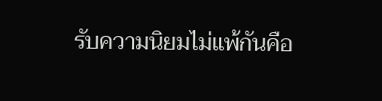รับความนิยมไม่แพ้กันคือ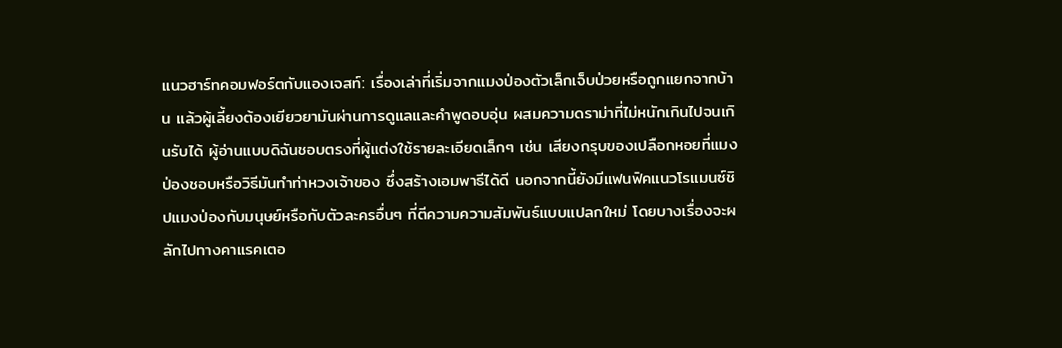แนวฮาร์ทคอมฟอร์ตกับแองเจสท์: เรื่องเล่าที่เริ่มจากแมงป่องตัวเล็กเจ็บป่วยหรือถูกแยกจากบ้าน แล้วผู้เลี้ยงต้องเยียวยามันผ่านการดูแลและคำพูดอบอุ่น ผสมความดราม่าที่ไม่หนักเกินไปจนเกินรับได้ ผู้อ่านแบบดิฉันชอบตรงที่ผู้แต่งใช้รายละเอียดเล็กๆ เช่น เสียงกรุบของเปลือกหอยที่แมงป่องชอบหรือวิธีมันทำท่าหวงเจ้าของ ซึ่งสร้างเอมพาธีได้ดี นอกจากนี้ยังมีแฟนฟิคแนวโรแมนซ์ชิปแมงป่องกับมนุษย์หรือกับตัวละครอื่นๆ ที่ตีความความสัมพันธ์แบบแปลกใหม่ โดยบางเรื่องจะผลักไปทางคาแรคเตอ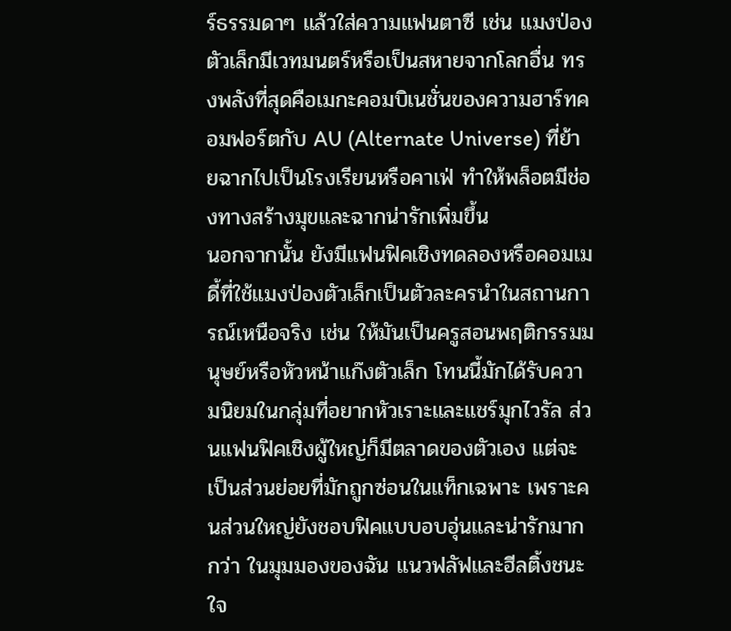ร์ธรรมดาๆ แล้วใส่ความแฟนตาซี เช่น แมงป่องตัวเล็กมีเวทมนตร์หรือเป็นสหายจากโลกอื่น ทรงพลังที่สุดคือเมกะคอมบิเนชั่นของความฮาร์ทคอมฟอร์ตกับ AU (Alternate Universe) ที่ย้ายฉากไปเป็นโรงเรียนหรือคาเฟ่ ทำให้พล็อตมีช่องทางสร้างมุขและฉากน่ารักเพิ่มขึ้น
นอกจากนั้น ยังมีแฟนฟิคเชิงทดลองหรือคอมเมดี้ที่ใช้แมงป่องตัวเล็กเป็นตัวละครนำในสถานการณ์เหนือจริง เช่น ให้มันเป็นครูสอนพฤติกรรมมนุษย์หรือหัวหน้าแก๊งตัวเล็ก โทนนี้มักได้รับความนิยมในกลุ่มที่อยากหัวเราะและแชร์มุกไวรัล ส่วนแฟนฟิคเชิงผู้ใหญ่ก็มีตลาดของตัวเอง แต่จะเป็นส่วนย่อยที่มักถูกซ่อนในแท็กเฉพาะ เพราะคนส่วนใหญ่ยังชอบฟิคแบบอบอุ่นและน่ารักมากกว่า ในมุมมองของฉัน แนวฟลัฟและฮีลติ้งชนะใจ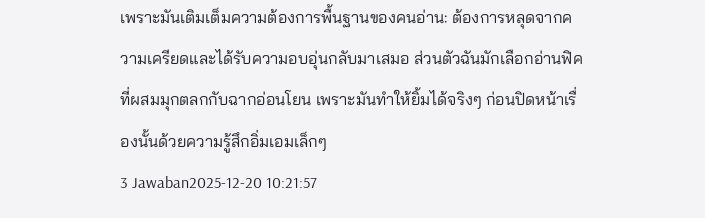เพราะมันเติมเต็มความต้องการพื้นฐานของคนอ่าน: ต้องการหลุดจากความเครียดและได้รับความอบอุ่นกลับมาเสมอ ส่วนตัวฉันมักเลือกอ่านฟิคที่ผสมมุกตลกกับฉากอ่อนโยน เพราะมันทำให้ยิ้มได้จริงๆ ก่อนปิดหน้าเรื่องนั้นด้วยความรู้สึกอิ่มเอมเล็กๆ
3 Jawaban2025-12-20 10:21:57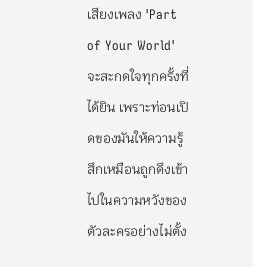เสียงเพลง 'Part of Your World' จะสะกดใจทุกครั้งที่ได้ยิน เพราะท่อนเปิดของมันให้ความรู้สึกเหมือนถูกดึงเข้าไปในความหวังของตัวละครอย่างไม่ตั้ง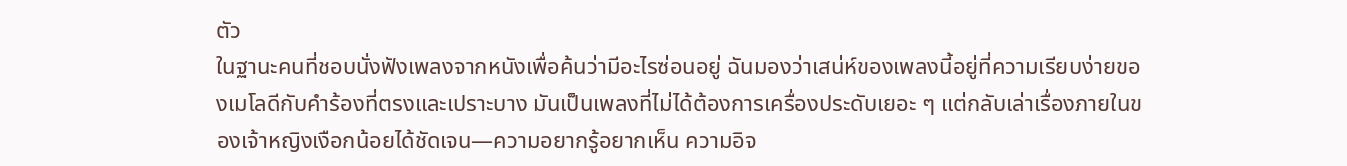ตัว
ในฐานะคนที่ชอบนั่งฟังเพลงจากหนังเพื่อค้นว่ามีอะไรซ่อนอยู่ ฉันมองว่าเสน่ห์ของเพลงนี้อยู่ที่ความเรียบง่ายของเมโลดีกับคำร้องที่ตรงและเปราะบาง มันเป็นเพลงที่ไม่ได้ต้องการเครื่องประดับเยอะ ๆ แต่กลับเล่าเรื่องภายในของเจ้าหญิงเงือกน้อยได้ชัดเจน—ความอยากรู้อยากเห็น ความอิจ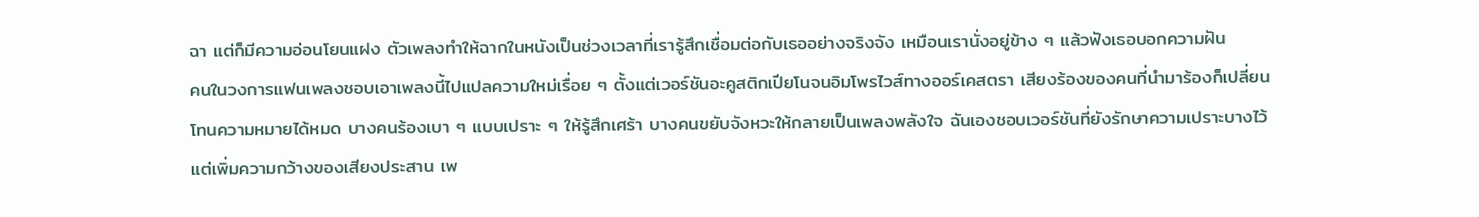ฉา แต่ก็มีความอ่อนโยนแฝง ตัวเพลงทำให้ฉากในหนังเป็นช่วงเวลาที่เรารู้สึกเชื่อมต่อกับเธออย่างจริงจัง เหมือนเรานั่งอยู่ข้าง ๆ แล้วฟังเธอบอกความฝัน
คนในวงการแฟนเพลงชอบเอาเพลงนี้ไปแปลความใหม่เรื่อย ๆ ตั้งแต่เวอร์ชันอะคูสติกเปียโนจนอิมโพรไวส์ทางออร์เคสตรา เสียงร้องของคนที่นำมาร้องก็เปลี่ยนโทนความหมายได้หมด บางคนร้องเบา ๆ แบบเปราะ ๆ ให้รู้สึกเศร้า บางคนขยับจังหวะให้กลายเป็นเพลงพลังใจ ฉันเองชอบเวอร์ชันที่ยังรักษาความเปราะบางไว้แต่เพิ่มความกว้างของเสียงประสาน เพ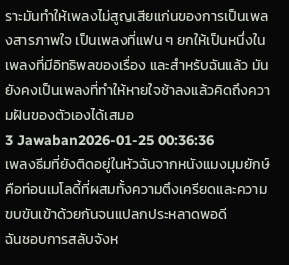ราะมันทำให้เพลงไม่สูญเสียแก่นของการเป็นเพลงสารภาพใจ เป็นเพลงที่แฟน ๆ ยกให้เป็นหนึ่งในเพลงที่มีอิทธิพลของเรื่อง และสำหรับฉันแล้ว มันยังคงเป็นเพลงที่ทำให้หายใจช้าลงแล้วคิดถึงความฝันของตัวเองได้เสมอ
3 Jawaban2026-01-25 00:36:36
เพลงธีมที่ยังติดอยู่ในหัวฉันจากหนังแมงมุมยักษ์คือท่อนเมโลดี้ที่ผสมทั้งความตึงเครียดและความขบขันเข้าด้วยกันจนแปลกประหลาดพอดี
ฉันชอบการสลับจังห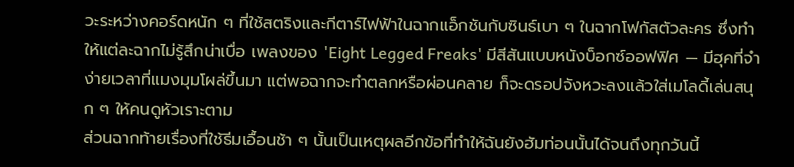วะระหว่างคอร์ดหนัก ๆ ที่ใช้สตริงและกีตาร์ไฟฟ้าในฉากแอ็กชันกับซินธ์เบา ๆ ในฉากโฟกัสตัวละคร ซึ่งทำให้แต่ละฉากไม่รู้สึกน่าเบื่อ เพลงของ 'Eight Legged Freaks' มีสีสันแบบหนังบ็อกซ์ออฟฟิศ — มีฮุคที่จำง่ายเวลาที่แมงมุมโผล่ขึ้นมา แต่พอฉากจะทำตลกหรือผ่อนคลาย ก็จะดรอปจังหวะลงแล้วใส่เมโลดี้เล่นสนุก ๆ ให้คนดูหัวเราะตาม
ส่วนฉากท้ายเรื่องที่ใช้ธีมเอื้อนช้า ๆ นั้นเป็นเหตุผลอีกข้อที่ทำให้ฉันยังฮัมท่อนนั้นได้จนถึงทุกวันนี้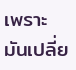เพราะมันเปลี่ย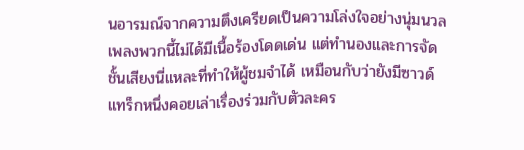นอารมณ์จากความตึงเครียดเป็นความโล่งใจอย่างนุ่มนวล เพลงพวกนี้ไม่ได้มีเนื้อร้องโดดเด่น แต่ทำนองและการจัดชั้นเสียงนี่แหละที่ทำให้ผู้ชมจำได้ เหมือนกับว่ายังมีซาวด์แทร็กหนึ่งคอยเล่าเรื่องร่วมกับตัวละคร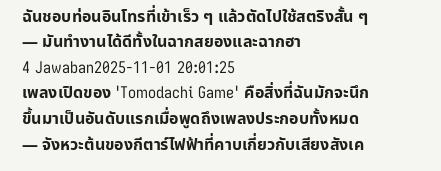ฉันชอบท่อนอินโทรที่เข้าเร็ว ๆ แล้วตัดไปใช้สตริงสั้น ๆ — มันทำงานได้ดีทั้งในฉากสยองและฉากฮา
4 Jawaban2025-11-01 20:01:25
เพลงเปิดของ 'Tomodachi Game' คือสิ่งที่ฉันมักจะนึกขึ้นมาเป็นอันดับแรกเมื่อพูดถึงเพลงประกอบทั้งหมด — จังหวะต้นของกีตาร์ไฟฟ้าที่คาบเกี่ยวกับเสียงสังเค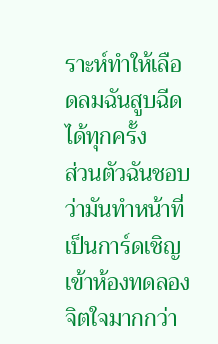ราะห์ทำให้เลือดลมฉันสูบฉีดได้ทุกครั้ง
ส่วนตัวฉันชอบว่ามันทำหน้าที่เป็นการ์ดเชิญเข้าห้องทดลองจิตใจมากกว่า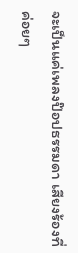จะเป็นแค่เพลงป๊อปธรรมดา เสียงร้องที่ค่อยๆ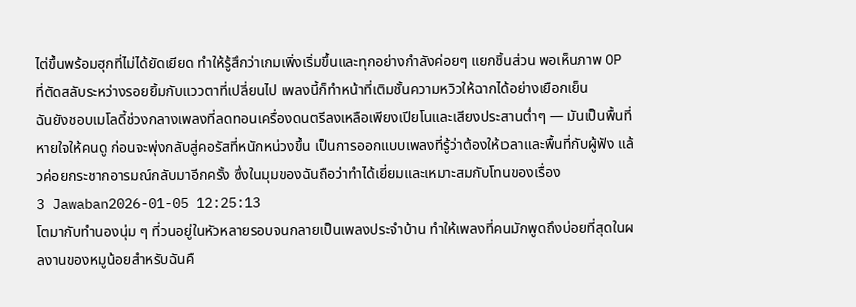ไต่ขึ้นพร้อมฮุกที่ไม่ได้ยัดเยียด ทำให้รู้สึกว่าเกมเพิ่งเริ่มขึ้นและทุกอย่างกำลังค่อยๆ แยกชิ้นส่วน พอเห็นภาพ OP ที่ตัดสลับระหว่างรอยยิ้มกับแววตาที่เปลี่ยนไป เพลงนี้ก็ทำหน้าที่เติมชั้นความหวิวให้ฉากได้อย่างเยือกเย็น
ฉันยังชอบเมโลดี้ช่วงกลางเพลงที่ลดทอนเครื่องดนตรีลงเหลือเพียงเปียโนและเสียงประสานต่ำๆ — มันเป็นพื้นที่หายใจให้คนดู ก่อนจะพุ่งกลับสู่คอรัสที่หนักหน่วงขึ้น เป็นการออกแบบเพลงที่รู้ว่าต้องให้เวลาและพื้นที่กับผู้ฟัง แล้วค่อยกระชากอารมณ์กลับมาอีกครั้ง ซึ่งในมุมของฉันถือว่าทำได้เยี่ยมและเหมาะสมกับโทนของเรื่อง
3 Jawaban2026-01-05 12:25:13
โตมากับทำนองนุ่ม ๆ ที่วนอยู่ในหัวหลายรอบจนกลายเป็นเพลงประจำบ้าน ทำให้เพลงที่คนมักพูดถึงบ่อยที่สุดในผลงานของหมูน้อยสำหรับฉันคื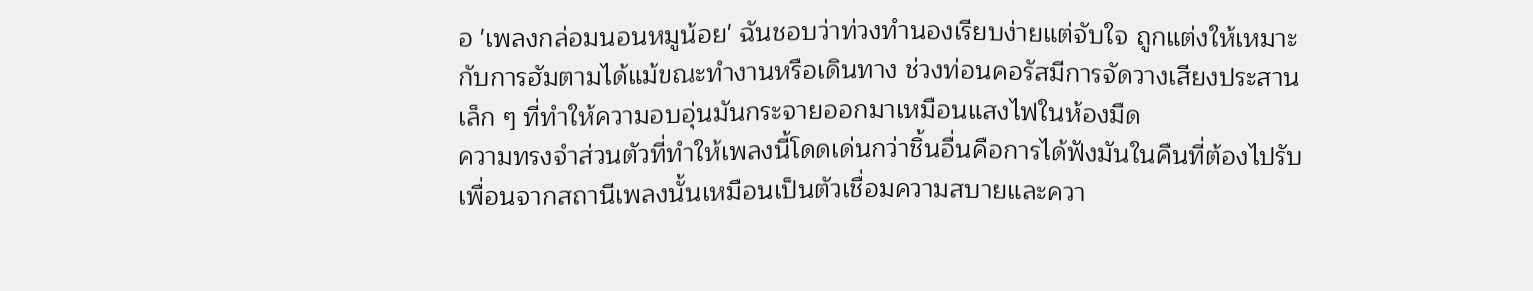อ 'เพลงกล่อมนอนหมูน้อย' ฉันชอบว่าท่วงทำนองเรียบง่ายแต่จับใจ ถูกแต่งให้เหมาะกับการฮัมตามได้แม้ขณะทำงานหรือเดินทาง ช่วงท่อนคอรัสมีการจัดวางเสียงประสานเล็ก ๆ ที่ทำให้ความอบอุ่นมันกระจายออกมาเหมือนแสงไฟในห้องมืด
ความทรงจำส่วนตัวที่ทำให้เพลงนี้โดดเด่นกว่าชิ้นอื่นคือการได้ฟังมันในคืนที่ต้องไปรับเพื่อนจากสถานีเพลงนั้นเหมือนเป็นตัวเชื่อมความสบายและควา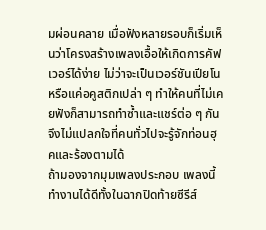มผ่อนคลาย เมื่อฟังหลายรอบก็เริ่มเห็นว่าโครงสร้างเพลงเอื้อให้เกิดการคัฟเวอร์ได้ง่าย ไม่ว่าจะเป็นเวอร์ชันเปียโนหรือแค่อคูสติกเปล่า ๆ ทำให้คนที่ไม่เคยฟังก็สามารถทำซ้ำและแชร์ต่อ ๆ กัน จึงไม่แปลกใจที่คนทั่วไปจะรู้จักท่อนฮุคและร้องตามได้
ถ้ามองจากมุมเพลงประกอบ เพลงนี้ทำงานได้ดีทั้งในฉากปิดท้ายซีรีส์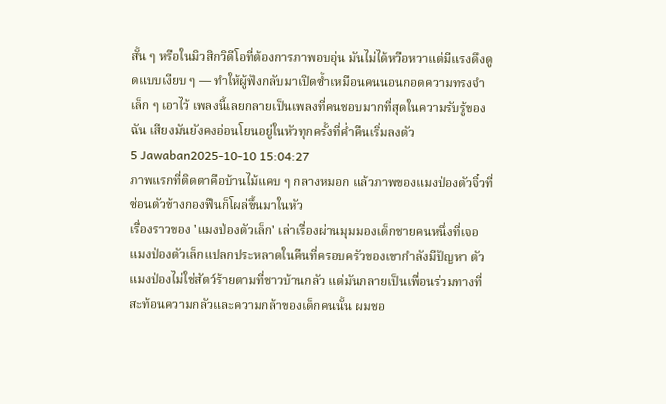สั้น ๆ หรือในมิวสิกวิดีโอที่ต้องการภาพอบอุ่น มันไม่ได้หวือหวาแต่มีแรงดึงดูดแบบเงียบ ๆ — ทำให้ผู้ฟังกลับมาเปิดซ้ำเหมือนคนนอนกอดความทรงจำเล็ก ๆ เอาไว้ เพลงนี้เลยกลายเป็นเพลงที่คนชอบมากที่สุดในความรับรู้ของฉัน เสียงมันยังคงอ่อนโยนอยู่ในหัวทุกครั้งที่ค่ำคืนเริ่มลงตัว
5 Jawaban2025-10-10 15:04:27
ภาพแรกที่ติดตาคือบ้านไม้แคบ ๆ กลางหมอก แล้วภาพของแมงป่องตัวจิ๋วที่ซ่อนตัวข้างกองฟืนก็โผล่ขึ้นมาในหัว
เรื่องราวของ 'แมงป่องตัวเล็ก' เล่าเรื่องผ่านมุมมองเด็กชายคนหนึ่งที่เจอแมงป่องตัวเล็กแปลกประหลาดในคืนที่ครอบครัวของเขากำลังมีปัญหา ตัวแมงป่องไม่ใช่สัตว์ร้ายตามที่ชาวบ้านกลัว แต่มันกลายเป็นเพื่อนร่วมทางที่สะท้อนความกลัวและความกล้าของเด็กคนนั้น ผมชอ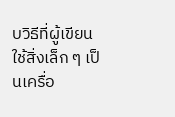บวิธีที่ผู้เขียนใช้สิ่งเล็ก ๆ เป็นเครื่อ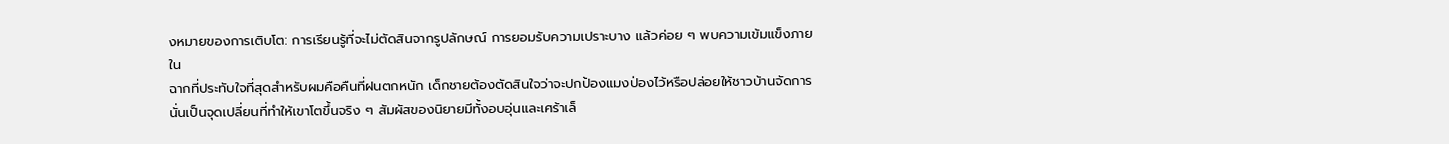งหมายของการเติบโต: การเรียนรู้ที่จะไม่ตัดสินจากรูปลักษณ์ การยอมรับความเปราะบาง แล้วค่อย ๆ พบความเข้มแข็งภายใน
ฉากที่ประทับใจที่สุดสำหรับผมคือคืนที่ฝนตกหนัก เด็กชายต้องตัดสินใจว่าจะปกป้องแมงป่องไว้หรือปล่อยให้ชาวบ้านจัดการ นั่นเป็นจุดเปลี่ยนที่ทำให้เขาโตขึ้นจริง ๆ สัมผัสของนิยายมีทั้งอบอุ่นและเศร้าเล็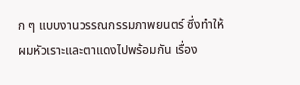ก ๆ แบบงานวรรณกรรมภาพยนตร์ ซึ่งทำให้ผมหัวเราะและตาแดงไปพร้อมกัน เรื่อง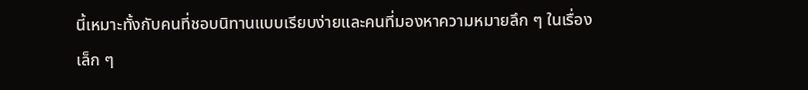นี้เหมาะทั้งกับคนที่ชอบนิทานแบบเรียบง่ายและคนที่มองหาความหมายลึก ๆ ในเรื่องเล็ก ๆ